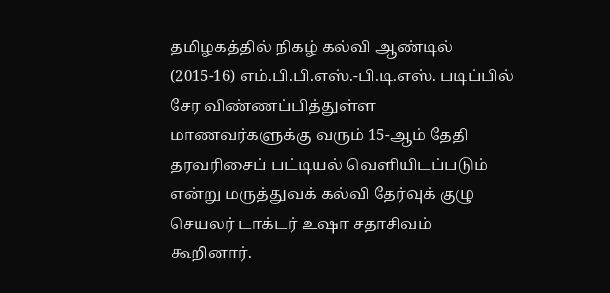தமிழகத்தில் நிகழ் கல்வி ஆண்டில் (2015-16) எம்.பி.பி.எஸ்.-பி.டி.எஸ். படிப்பில் சேர விண்ணப்பித்துள்ள மாணவர்களுக்கு வரும் 15-ஆம் தேதி தரவரிசைப் பட்டியல் வெளியிடப்படும் என்று மருத்துவக் கல்வி தேர்வுக் குழு செயலர் டாக்டர் உஷா சதாசிவம் கூறினார்.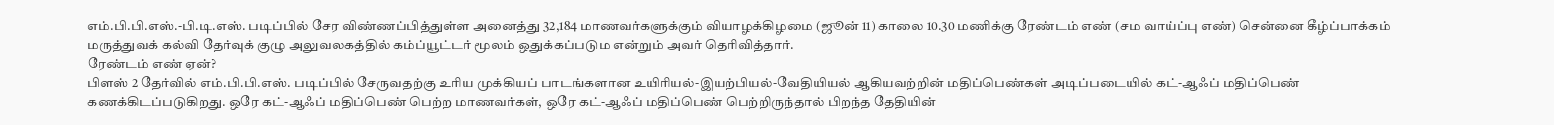எம்.பி.பி.எஸ்.-பி.டி.எஸ். படிப்பில் சேர விண்ணப்பித்துள்ள அனைத்து 32,184 மாணவர்களுக்கும் வியாழக்கிழமை (ஜூன் 11) காலை 10.30 மணிக்கு ரேண்டம் எண் (சம வாய்ப்பு எண்) சென்னை கீழ்ப்பாக்கம் மருத்துவக் கல்வி தேர்வுக் குழு அலுவலகத்தில் கம்ப்யூட்டர் மூலம் ஒதுக்கப்படும என்றும் அவர் தெரிவித்தார்.
ரேண்டம் எண் ஏன்?
பிளஸ் 2 தேர்வில் எம்.பி.பி.எஸ். படிப்பில் சேருவதற்கு உரிய முக்கியப் பாடங்களான உயிரியல்-இயற்பியல்-வேதியியல் ஆகியவற்றின் மதிப்பெண்கள் அடிப்படையில் கட்-ஆஃப் மதிப்பெண் கணக்கிடப்படுகிறது. ஒரே கட்-ஆஃப் மதிப்பெண் பெற்ற மாணவர்கள், ஒரே கட்-ஆஃப் மதிப்பெண் பெற்றிருந்தால் பிறந்த தேதியின்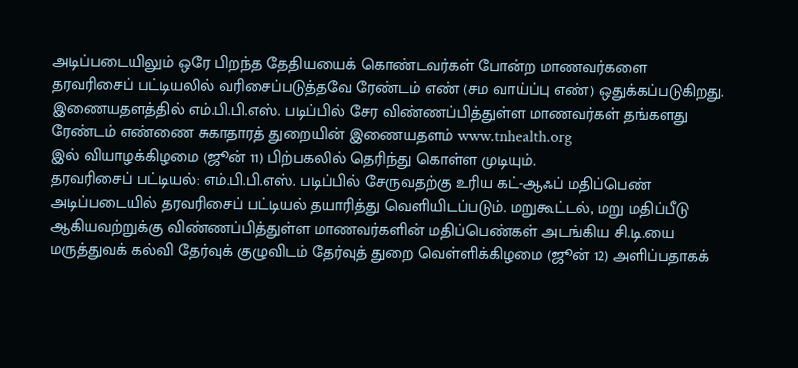அடிப்படையிலும் ஒரே பிறந்த தேதியயைக் கொண்டவர்கள் போன்ற மாணவர்களை தரவரிசைப் பட்டியலில் வரிசைப்படுத்தவே ரேண்டம் எண் (சம வாய்ப்பு எண்) ஒதுக்கப்படுகிறது.
இணையதளத்தில் எம்.பி.பி.எஸ். படிப்பில் சேர விண்ணப்பித்துள்ள மாணவர்கள் தங்களது ரேண்டம் எண்ணை சுகாதாரத் துறையின் இணையதளம் www.tnhealth.org
இல் வியாழக்கிழமை (ஜூன் 11) பிற்பகலில் தெரிந்து கொள்ள முடியும்.
தரவரிசைப் பட்டியல்: எம்.பி.பி.எஸ். படிப்பில் சேருவதற்கு உரிய கட்-ஆஃப் மதிப்பெண் அடிப்படையில் தரவரிசைப் பட்டியல் தயாரித்து வெளியிடப்படும். மறுகூட்டல், மறு மதிப்பீடு ஆகியவற்றுக்கு விண்ணப்பித்துள்ள மாணவர்களின் மதிப்பெண்கள் அடங்கிய சி.டி.யை மருத்துவக் கல்வி தேர்வுக் குழுவிடம் தேர்வுத் துறை வெள்ளிக்கிழமை (ஜூன் 12) அளிப்பதாகக்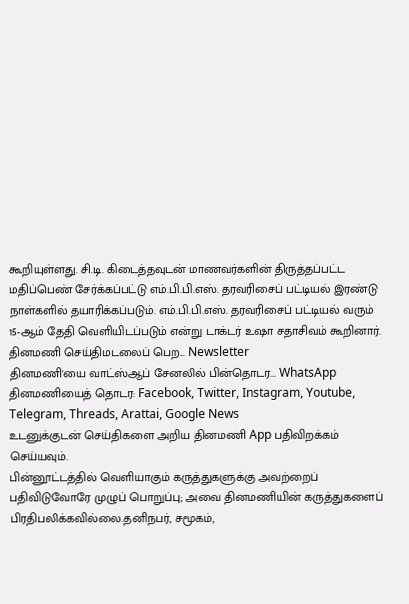கூறியுள்ளது. சி.டி. கிடைத்தவுடன் மாணவர்களின் திருத்தப்பட்ட மதிப்பெண் சேர்க்கப்பட்டு எம்.பி.பி.எஸ். தரவரிசைப் பட்டியல் இரண்டு நாள்களில் தயாரிக்கப்படும். எம்.பி.பி.எஸ். தரவரிசைப் பட்டியல் வரும் 15-ஆம் தேதி வெளியிடப்படும் என்று டாக்டர் உஷா சதாசிவம் கூறினார்.
தினமணி செய்திமடலைப் பெற... Newsletter
தினமணி'யை வாட்ஸ்ஆப் சேனலில் பின்தொடர... WhatsApp
தினமணியைத் தொடர: Facebook, Twitter, Instagram, Youtube, Telegram, Threads, Arattai, Google News
உடனுக்குடன் செய்திகளை அறிய தினமணி App பதிவிறக்கம் செய்யவும்.
பின்னூட்டத்தில் வெளியாகும் கருத்துகளுக்கு அவற்றைப் பதிவிடுவோரே முழுப் பொறுப்பு; அவை தினமணியின் கருத்துகளைப் பிரதிபலிக்கவில்லை.தனிநபர், சமூகம்,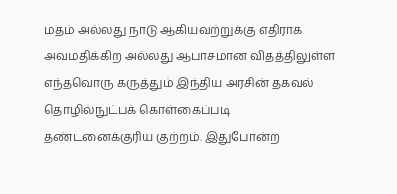மதம் அல்லது நாடு ஆகியவற்றுக்கு எதிராக அவமதிக்கிற அல்லது ஆபாசமான விதத்திலுள்ள எந்தவொரு கருத்தும் இந்திய அரசின் தகவல் தொழில்நுட்பக் கொள்கைப்படி தண்டனைக்குரிய குற்றம். இதுபோன்ற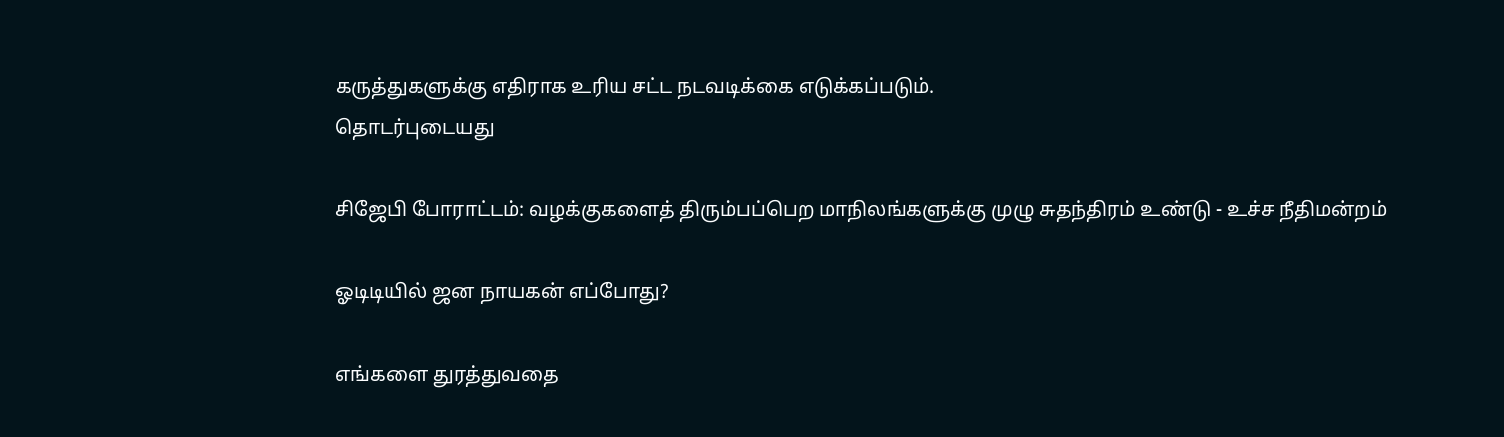கருத்துகளுக்கு எதிராக உரிய சட்ட நடவடிக்கை எடுக்கப்படும்.
தொடர்புடையது

சிஜேபி போராட்டம்: வழக்குகளைத் திரும்பப்பெற மாநிலங்களுக்கு முழு சுதந்திரம் உண்டு - உச்ச நீதிமன்றம்

ஓடிடியில் ஜன நாயகன் எப்போது?

எங்களை துரத்துவதை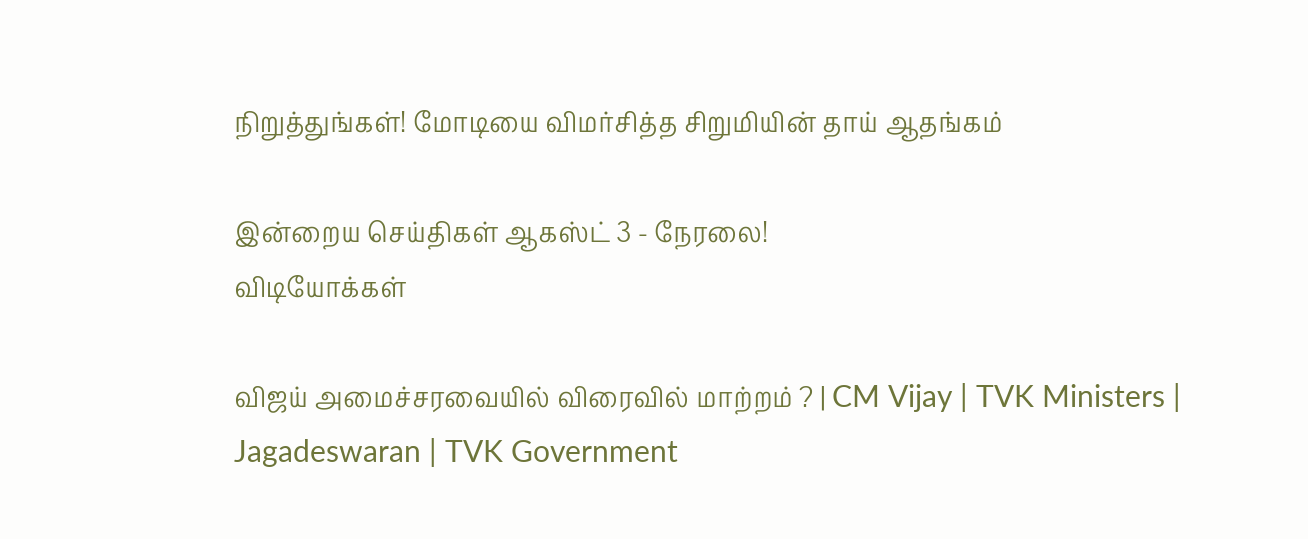நிறுத்துங்கள்! மோடியை விமர்சித்த சிறுமியின் தாய் ஆதங்கம்

இன்றைய செய்திகள் ஆகஸ்ட் 3 - நேரலை!
விடியோக்கள்

விஜய் அமைச்சரவையில் விரைவில் மாற்றம் ? | CM Vijay | TVK Ministers | Jagadeswaran | TVK Government